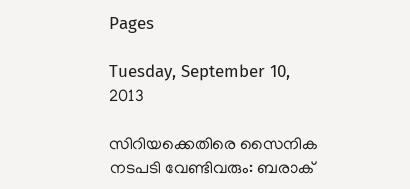Pages

Tuesday, September 10, 2013

സിറിയക്കെതിരെ സൈനിക നടപടി വേണ്ടിവരും: ബരാക്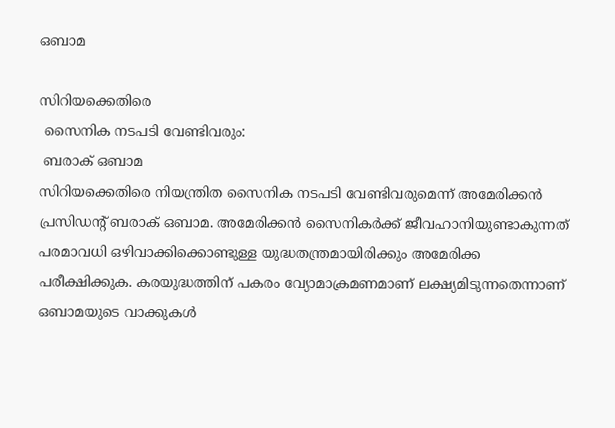ഒബാമ

സിറിയക്കെതിരെ
 സൈനിക നടപടി വേണ്ടിവരും:
 ബരാക് ഒബാമ
സിറിയക്കെതിരെ നിയന്ത്രിത സൈനിക നടപടി വേണ്ടിവരുമെന്ന് അമേരിക്കന്‍ പ്രസിഡന്റ് ബരാക് ഒബാമ. അമേരിക്കന്‍ സൈനികര്‍ക്ക് ജീവഹാനിയുണ്ടാകുന്നത് പരമാവധി ഒഴിവാക്കിക്കൊണ്ടുള്ള യുദ്ധതന്ത്രമായിരിക്കും അമേരിക്ക പരീക്ഷിക്കുക. കരയുദ്ധത്തിന് പകരം വ്യോമാക്രമണമാണ് ലക്ഷ്യമിടുന്നതെന്നാണ് ഒബാമയുടെ വാക്കുകള്‍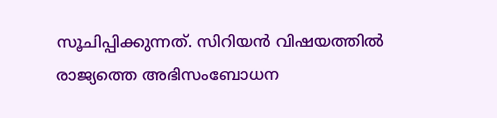സൂചിപ്പിക്കുന്നത്. സിറിയന്‍ വിഷയത്തില്‍ രാജ്യത്തെ അഭിസംബോധന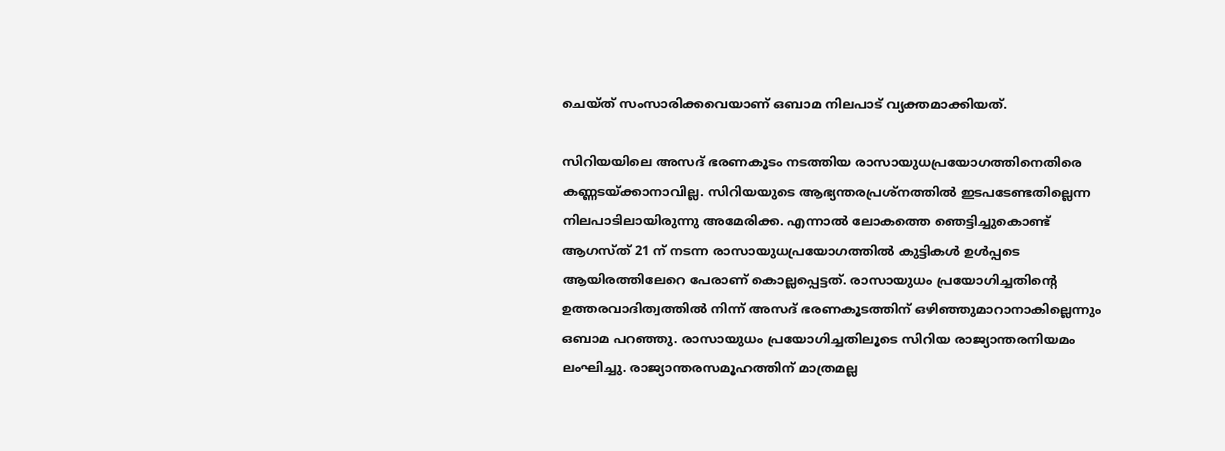ചെയ്ത് സംസാരിക്കവെയാണ് ഒബാമ നിലപാട് വ്യക്തമാക്കിയത്.

സിറിയയിലെ അസദ് ഭരണകൂടം നടത്തിയ രാസായുധപ്രയോഗത്തിനെതിരെ കണ്ണടയ്ക്കാനാവില്ല. സിറിയയുടെ ആഭ്യന്തരപ്രശ്‌നത്തില്‍ ഇടപടേണ്ടതില്ലെന്ന നിലപാടിലായിരുന്നു അമേരിക്ക. എന്നാല്‍ ലോകത്തെ ഞെട്ടിച്ചുകൊണ്ട് ആഗസ്ത് 21 ന് നടന്ന രാസായുധപ്രയോഗത്തില്‍ കുട്ടികള്‍ ഉള്‍പ്പടെ ആയിരത്തിലേറെ പേരാണ് കൊല്ലപ്പെട്ടത്. രാസായുധം പ്രയോഗിച്ചതിന്റെ ഉത്തരവാദിത്വത്തില്‍ നിന്ന് അസദ് ഭരണകൂടത്തിന് ഒഴിഞ്ഞുമാറാനാകില്ലെന്നും ഒബാമ പറഞ്ഞു. രാസായുധം പ്രയോഗിച്ചതിലൂടെ സിറിയ രാജ്യാന്തരനിയമം ലംഘിച്ചു. രാജ്യാന്തരസമൂഹത്തിന് മാത്രമല്ല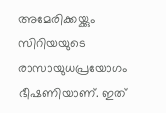അമേരിക്കയ്ക്കും സിറിയയുടെ രാസായുധപ്രയോഗം ഭീഷണിയാണ്. ഇത്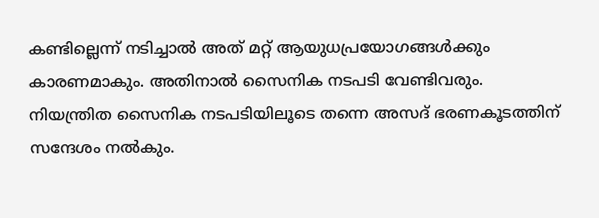കണ്ടില്ലെന്ന് നടിച്ചാല്‍ അത് മറ്റ് ആയുധപ്രയോഗങ്ങള്‍ക്കും കാരണമാകും. അതിനാല്‍ സൈനിക നടപടി വേണ്ടിവരും. നിയന്ത്രിത സൈനിക നടപടിയിലൂടെ തന്നെ അസദ് ഭരണകൂടത്തിന് സന്ദേശം നല്‍കും.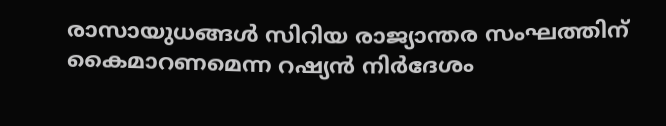രാസായുധങ്ങള്‍ സിറിയ രാജ്യാന്തര സംഘത്തിന് കൈമാറണമെന്ന റഷ്യന്‍ നിര്‍ദേശം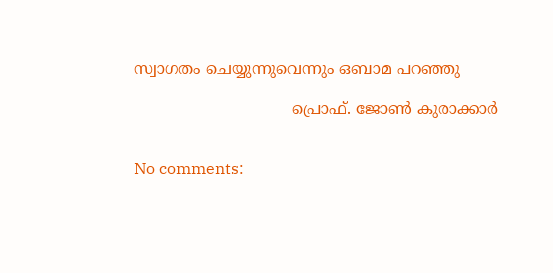സ്വാഗതം ചെയ്യുന്നുവെന്നും ഒബാമ പറഞ്ഞു

                                പ്രൊഫ്‌. ജോണ്‍ കുരാക്കാർ


No comments: